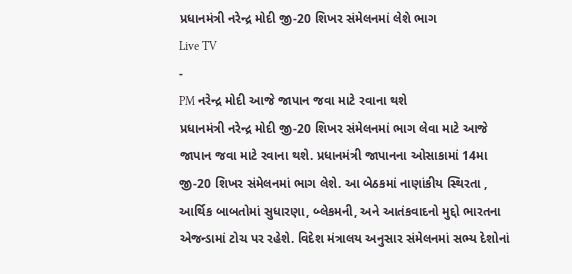પ્રધાનમંત્રી નરેન્દ્ર મોદી જી-20 શિખર સંમેલનમાં લેશે ભાગ
Live TV
-
PM નરેન્દ્ર મોદી આજે જાપાન જવા માટે રવાના થશે
પ્રધાનમંત્રી નરેન્દ્ર મોદી જી-20 શિખર સંમેલનમાં ભાગ લેવા માટે આજે જાપાન જવા માટે રવાના થશે. પ્રધાનમંત્રી જાપાનના ઓસાકામાં 14મા જી-20 શિખર સંમેલનમાં ભાગ લેશે. આ બેઠકમાં નાણાંકીય સ્થિરતા , આર્થિક બાબતોમાં સુધારણા, બ્લેકમની, અને આતંકવાદનો મુદ્દો ભારતના એજન્ડામાં ટોચ પર રહેશે. વિદેશ મંત્રાલય અનુસાર સંમેલનમાં સભ્ય દેશોનાં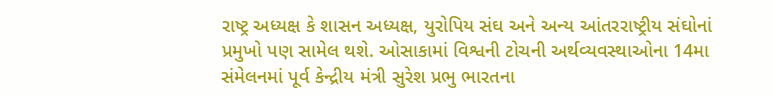રાષ્ટ્ર અધ્યક્ષ કે શાસન અધ્યક્ષ, યુરોપિય સંઘ અને અન્ય આંતરરાષ્ટ્રીય સંઘોનાં પ્રમુખો પણ સામેલ થશે. ઓસાકામાં વિશ્વની ટોચની અર્થવ્યવસ્થાઓના 14મા સંમેલનમાં પૂર્વ કેન્દ્રીય મંત્રી સુરેશ પ્રભુ ભારતના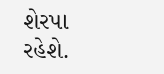શેરપા રહેશે.